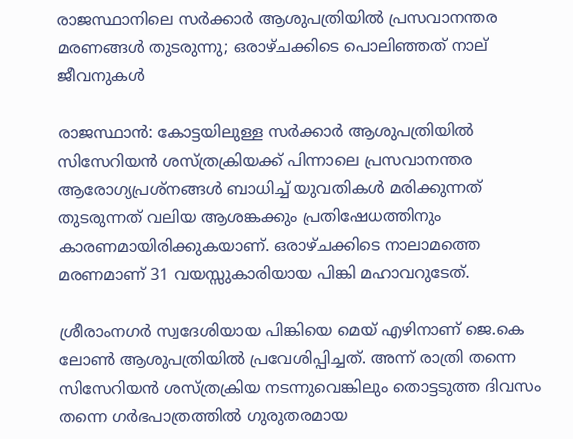രാജസ്ഥാനിലെ സർക്കാർ ആശുപത്രിയിൽ പ്രസവാനന്തര മരണങ്ങൾ തുടരുന്നു; ഒരാഴ്ചക്കിടെ പൊലിഞ്ഞത് നാല് ജീവനുകൾ

രാജസ്ഥാൻ: കോട്ടയിലുള്ള സർക്കാർ ആശുപത്രിയിൽ സിസേറിയൻ ശസ്ത്രക്രിയക്ക് പിന്നാലെ പ്രസവാനന്തര ആരോഗ്യപ്രശ്നങ്ങൾ ബാധിച്ച് യുവതികൾ മരിക്കുന്നത് തുടരുന്നത് വലിയ ആശങ്കക്കും പ്രതിഷേധത്തിനും കാരണമായിരിക്കുകയാണ്. ഒരാഴ്ചക്കിടെ നാലാമത്തെ മരണമാണ് 31 വയസ്സുകാരിയായ പിങ്കി മഹാവറുടേത്.

ശ്രീരാംനഗർ സ്വദേശിയായ പിങ്കിയെ മെയ് എഴിനാണ് ജെ.കെ ലോൺ ആശുപത്രിയിൽ പ്രവേശിപ്പിച്ചത്. അന്ന് രാത്രി തന്നെ സിസേറിയൻ ശസ്ത്രക്രിയ നടന്നുവെങ്കിലും തൊട്ടടുത്ത ദിവസം തന്നെ ഗർഭപാത്രത്തിൽ ഗുരുതരമായ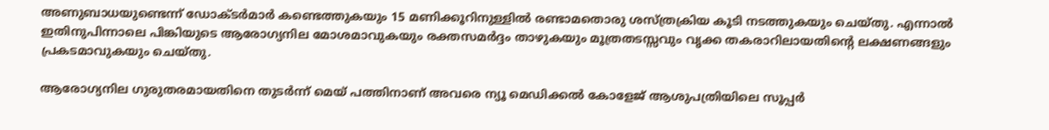അണുബാധയുണ്ടെന്ന് ഡോക്ടർമാർ കണ്ടെത്തുകയും 15 മണിക്കൂറിനുള്ളിൽ രണ്ടാമതൊരു ശസ്ത്രക്രിയ കൂടി നടത്തുകയും ചെയ്തു. എന്നാൽ ഇതിനുപിന്നാലെ പിങ്കിയുടെ ആരോഗ്യനില മോശമാവുകയും രക്തസമർദ്ദം താഴുകയും മൂത്രതടസ്സവും വൃക്ക തകരാറിലായതിന്റെ ലക്ഷണങ്ങളും പ്രകടമാവുകയും ചെയ്തു.

ആരോഗ്യനില ഗുരുതരമായതിനെ തുടർന്ന് മെയ് പത്തിനാണ് അവരെ ന്യൂ മെഡിക്കൽ കോളേജ് ആശുപത്രിയിലെ സൂപ്പർ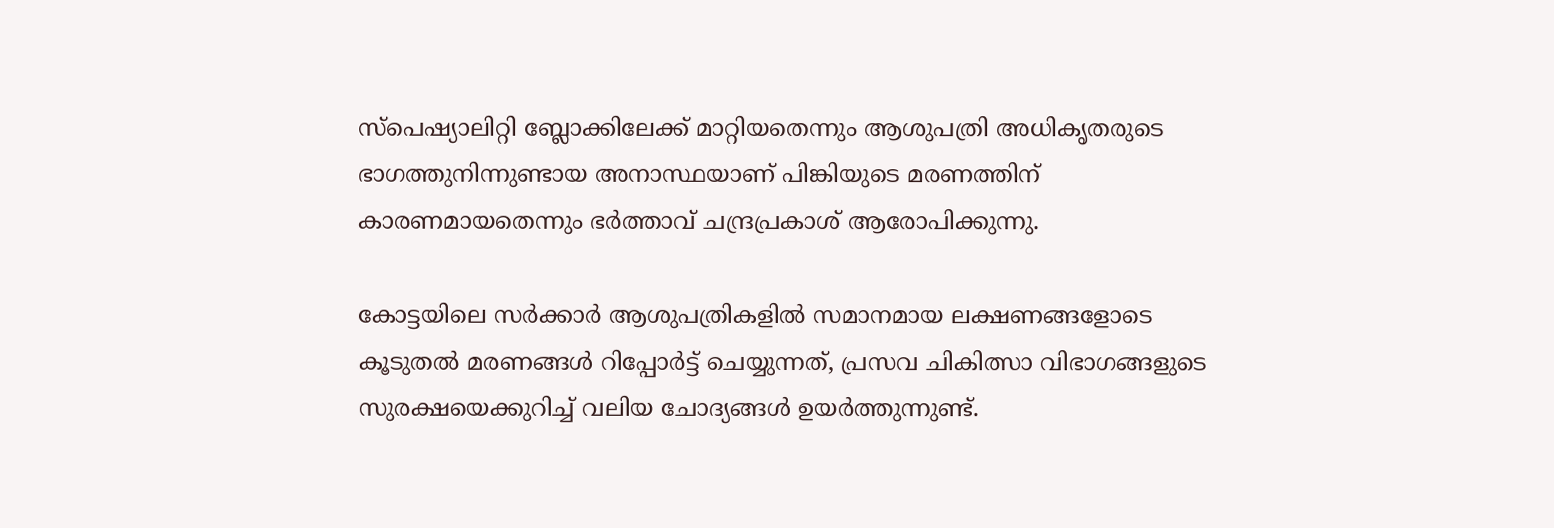സ്പെഷ്യാലിറ്റി ബ്ലോക്കിലേക്ക് മാറ്റിയതെന്നും ആശുപത്രി അധികൃതരുടെ ഭാഗത്തുനിന്നുണ്ടായ അനാസ്ഥയാണ് പിങ്കിയുടെ മരണത്തിന് കാരണമായതെന്നും ഭർത്താവ് ചന്ദ്രപ്രകാശ് ആരോപിക്കുന്നു.

കോട്ടയിലെ സർക്കാർ ആശുപത്രികളിൽ സമാനമായ ലക്ഷണങ്ങളോടെ കൂടുതൽ മരണങ്ങൾ റിപ്പോർട്ട് ചെയ്യുന്നത്, പ്രസവ ചികിത്സാ വിഭാഗങ്ങളുടെ സുരക്ഷയെക്കുറിച്ച് വലിയ ചോദ്യങ്ങൾ ഉയർത്തുന്നുണ്ട്.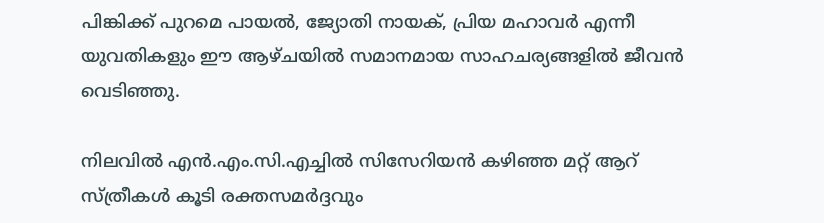പിങ്കിക്ക് പുറമെ പായൽ, ജ്യോതി നായക്, പ്രിയ മഹാവർ എന്നീ യുവതികളും ഈ ആഴ്ചയിൽ സമാനമായ സാഹചര്യങ്ങളിൽ ജീവൻ വെടിഞ്ഞു.

നിലവിൽ എൻ.എം.സി.എച്ചിൽ സിസേറിയൻ കഴിഞ്ഞ മറ്റ് ആറ് സ്ത്രീകൾ കൂടി രക്തസമർദ്ദവും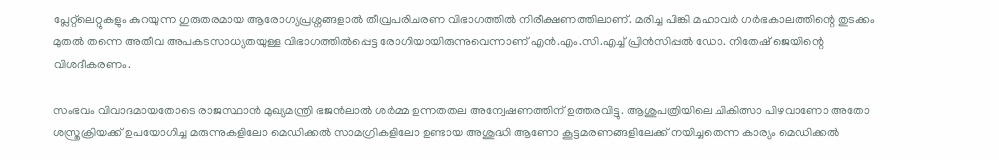പ്ലേറ്റ്‌ലെറ്റുകളും കുറയുന്ന ഗുരുതരമായ ആരോഗ്യപ്രശ്നങ്ങളാൽ തീവ്രപരിചരണ വിഭാഗത്തിൽ നിരീക്ഷണത്തിലാണ്. മരിച്ച പിങ്കി മഹാവർ ഗർഭകാലത്തിന്റെ തുടക്കം മുതൽ തന്നെ അതീവ അപകടസാധ്യതയുള്ള വിഭാഗത്തിൽപ്പെട്ട രോഗിയായിരുന്നുവെന്നാണ് എൻ.എം.സി.എച്ച് പ്രിൻസിപ്പൽ ഡോ. നിതേഷ് ജെയിന്റെ വിശദീകരണം.

സംഭവം വിവാദമായതോടെ രാജസ്ഥാൻ മുഖ്യമന്ത്രി ഭജൻലാൽ ശർമ്മ ഉന്നതതല അന്വേഷണത്തിന് ഉത്തരവിട്ടു. ആശുപത്രിയിലെ ചികിത്സാ പിഴവാണോ അതോ ശസ്ത്രക്രിയക്ക് ഉപയോഗിച്ച മരുന്നുകളിലോ മെഡിക്കൽ സാമഗ്രികളിലോ ഉണ്ടായ അശുദ്ധി ആണോ കൂട്ടമരണങ്ങളിലേക്ക് നയിച്ചതെന്ന കാര്യം മെഡിക്കൽ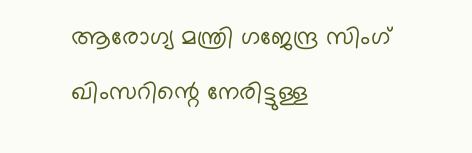ആരോഗ്യ മന്ത്രി ഗജേന്ദ്ര സിംഗ് ഖിംസറിന്റെ നേരിട്ടുള്ള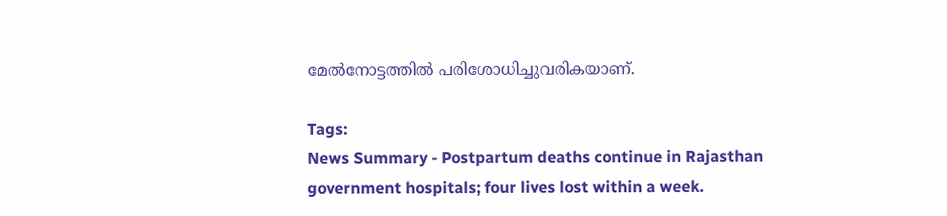മേൽനോട്ടത്തിൽ പരിശോധിച്ചുവരികയാണ്.

Tags:
News Summary - Postpartum deaths continue in Rajasthan government hospitals; four lives lost within a week.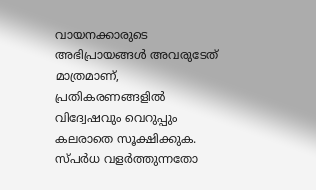വായനക്കാരുടെ അഭിപ്രായങ്ങള്‍ അവരുടേത് മാത്രമാണ്, പ്രതികരണങ്ങളിൽ വിദ്വേഷവും വെറുപ്പും കലരാതെ സൂക്ഷിക്കുക. സ്പർധ വളർത്തുന്നതോ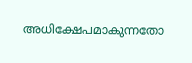അധിക്ഷേപമാകുന്നതോ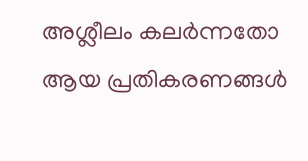അശ്ലീലം കലർന്നതോ ആയ പ്രതികരണങ്ങൾ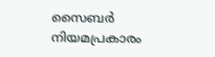സൈബർ നിയമപ്രകാരം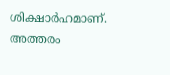ശിക്ഷാർഹമാണ്. അത്തരം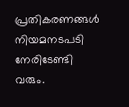പ്രതികരണങ്ങൾ നിയമനടപടി നേരിടേണ്ടി വരും.